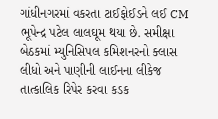ગાંધીનગરમાં વકરતા ટાઈફોઈડને લઈ CM ભૂપેન્દ્ર પટેલ લાલઘૂમ થયા છે. સમીક્ષા બેઠકમાં મ્યુનિસિપલ કમિશનરનો ક્લાસ લીધો અને પાણીની લાઈનના લીકેજ તાત્કાલિક રિપેર કરવા કડક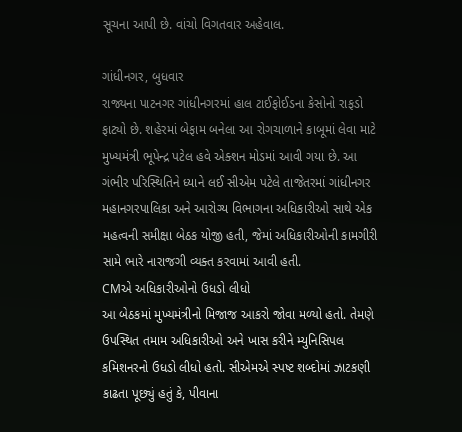સૂચના આપી છે. વાંચો વિગતવાર અહેવાલ.

ગાંધીનગર, બુધવાર
રાજ્યના પાટનગર ગાંધીનગરમાં હાલ ટાઈફોઈડના કેસોનો રાફડો ફાટ્યો છે. શહેરમાં બેફામ બનેલા આ રોગચાળાને કાબૂમાં લેવા માટે મુખ્યમંત્રી ભૂપેન્દ્ર પટેલ હવે એક્શન મોડમાં આવી ગયા છે. આ ગંભીર પરિસ્થિતિને ધ્યાને લઈ સીએમ પટેલે તાજેતરમાં ગાંધીનગર મહાનગરપાલિકા અને આરોગ્ય વિભાગના અધિકારીઓ સાથે એક મહત્વની સમીક્ષા બેઠક યોજી હતી, જેમાં અધિકારીઓની કામગીરી સામે ભારે નારાજગી વ્યક્ત કરવામાં આવી હતી.
CMએ અધિકારીઓનો ઉધડો લીધો
આ બેઠકમાં મુખ્યમંત્રીનો મિજાજ આકરો જોવા મળ્યો હતો. તેમણે ઉપસ્થિત તમામ અધિકારીઓ અને ખાસ કરીને મ્યુનિસિપલ કમિશનરનો ઉધડો લીધો હતો. સીએમએ સ્પષ્ટ શબ્દોમાં ઝાટકણી કાઢતા પૂછ્યું હતું કે, પીવાના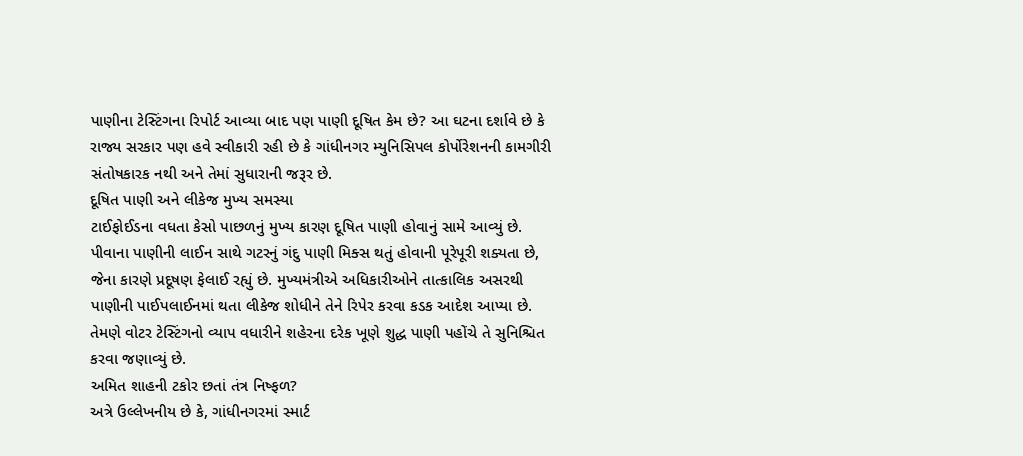પાણીના ટેસ્ટિંગના રિપોર્ટ આવ્યા બાદ પણ પાણી દૂષિત કેમ છે? આ ઘટના દર્શાવે છે કે રાજ્ય સરકાર પણ હવે સ્વીકારી રહી છે કે ગાંધીનગર મ્યુનિસિપલ કોર્પોરેશનની કામગીરી સંતોષકારક નથી અને તેમાં સુધારાની જરૂર છે.
દૂષિત પાણી અને લીકેજ મુખ્ય સમસ્યા
ટાઈફોઈડના વધતા કેસો પાછળનું મુખ્ય કારણ દૂષિત પાણી હોવાનું સામે આવ્યું છે. પીવાના પાણીની લાઈન સાથે ગટરનું ગંદુ પાણી મિક્સ થતું હોવાની પૂરેપૂરી શક્યતા છે, જેના કારણે પ્રદૂષણ ફેલાઈ રહ્યું છે. મુખ્યમંત્રીએ અધિકારીઓને તાત્કાલિક અસરથી પાણીની પાઈપલાઈનમાં થતા લીકેજ શોધીને તેને રિપેર કરવા કડક આદેશ આપ્યા છે. તેમણે વોટર ટેસ્ટિંગનો વ્યાપ વધારીને શહેરના દરેક ખૂણે શુદ્ધ પાણી પહોંચે તે સુનિશ્ચિત કરવા જણાવ્યું છે.
અમિત શાહની ટકોર છતાં તંત્ર નિષ્ફળ?
અત્રે ઉલ્લેખનીય છે કે, ગાંધીનગરમાં સ્માર્ટ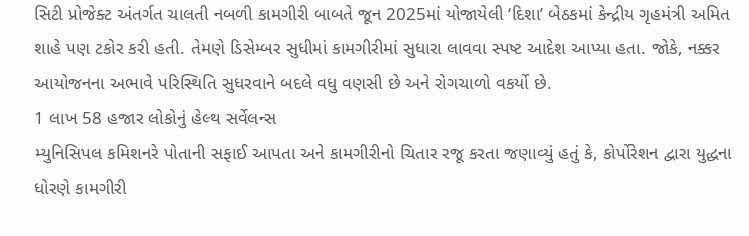સિટી પ્રોજેક્ટ અંતર્ગત ચાલતી નબળી કામગીરી બાબતે જૂન 2025માં યોજાયેલી ‘દિશા’ બેઠકમાં કેન્દ્રીય ગૃહમંત્રી અમિત શાહે પણ ટકોર કરી હતી. તેમણે ડિસેમ્બર સુધીમાં કામગીરીમાં સુધારા લાવવા સ્પષ્ટ આદેશ આપ્યા હતા. જોકે, નક્કર આયોજનના અભાવે પરિસ્થિતિ સુધરવાને બદલે વધુ વણસી છે અને રોગચાળો વકર્યો છે.
1 લાખ 58 હજાર લોકોનું હેલ્થ સર્વેલન્સ
મ્યુનિસિપલ કમિશનરે પોતાની સફાઈ આપતા અને કામગીરીનો ચિતાર રજૂ કરતા જણાવ્યું હતું કે, કોર્પોરેશન દ્વારા યુદ્ધના ધોરણે કામગીરી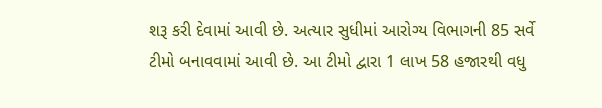શરૂ કરી દેવામાં આવી છે. અત્યાર સુધીમાં આરોગ્ય વિભાગની 85 સર્વે ટીમો બનાવવામાં આવી છે. આ ટીમો દ્વારા 1 લાખ 58 હજારથી વધુ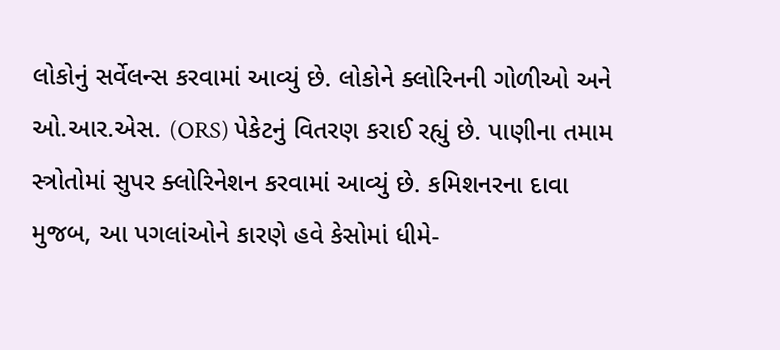લોકોનું સર્વેલન્સ કરવામાં આવ્યું છે. લોકોને ક્લોરિનની ગોળીઓ અને ઓ.આર.એસ. (ORS) પેકેટનું વિતરણ કરાઈ રહ્યું છે. પાણીના તમામ સ્ત્રોતોમાં સુપર ક્લોરિનેશન કરવામાં આવ્યું છે. કમિશનરના દાવા મુજબ, આ પગલાંઓને કારણે હવે કેસોમાં ધીમે-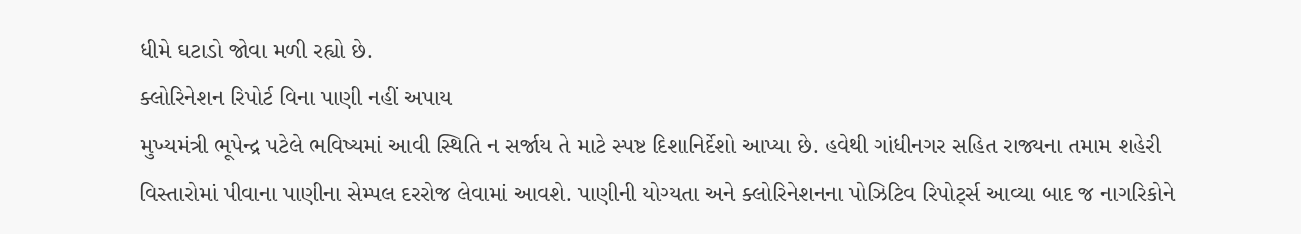ધીમે ઘટાડો જોવા મળી રહ્યો છે.
ક્લોરિનેશન રિપોર્ટ વિના પાણી નહીં અપાય
મુખ્યમંત્રી ભૂપેન્દ્ર પટેલે ભવિષ્યમાં આવી સ્થિતિ ન સર્જાય તે માટે સ્પષ્ટ દિશાનિર્દેશો આપ્યા છે. હવેથી ગાંધીનગર સહિત રાજ્યના તમામ શહેરી વિસ્તારોમાં પીવાના પાણીના સેમ્પલ દરરોજ લેવામાં આવશે. પાણીની યોગ્યતા અને ક્લોરિનેશનના પોઝિટિવ રિપોર્ટ્સ આવ્યા બાદ જ નાગરિકોને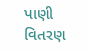પાણી વિતરણ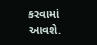કરવામાં આવશે.